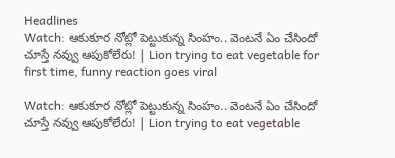Headlines
Watch: ఆకుకూర నోట్లో పెట్టుకున్న సింహం.. వెంటనే ఏం చేసిందో చూస్తే నవ్వు ఆపుకోలేరు! | Lion trying to eat vegetable for first time, funny reaction goes viral

Watch: ఆకుకూర నోట్లో పెట్టుకున్న సింహం.. వెంటనే ఏం చేసిందో చూస్తే నవ్వు ఆపుకోలేరు! | Lion trying to eat vegetable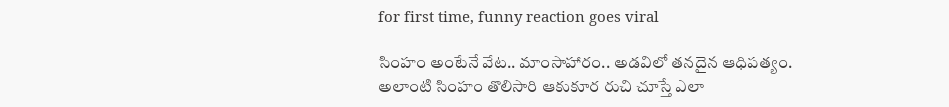for first time, funny reaction goes viral

సింహం అంటేనే వేట.. మాంసాహారం.. అడవిలో తనదైన ఆధిపత్యం. అలాంటి సింహం తొలిసారి ఆకుకూర రుచి చూస్తే ఎలా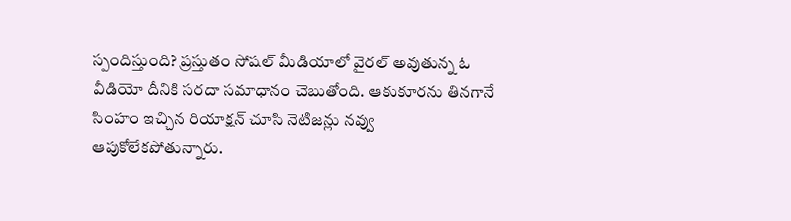స్పందిస్తుంది? ప్రస్తుతం సోషల్ మీడియాలో వైరల్ అవుతున్న ఓ వీడియో దీనికి సరదా సమాధానం చెబుతోంది. ఆకుకూరను తినగానే సింహం ఇచ్చిన రియాక్షన్ చూసి నెటిజన్లు నవ్వు ఆపుకోలేకపోతున్నారు.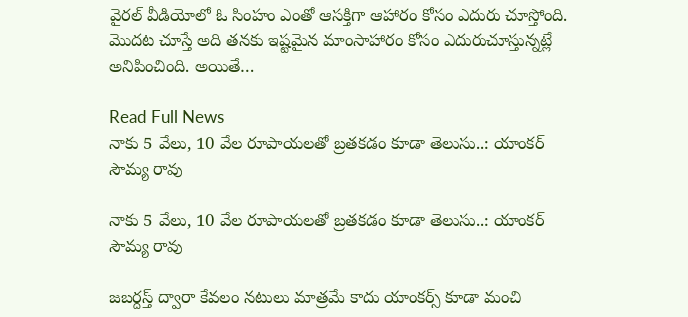వైరల్ వీడియోలో ఓ సింహం ఎంతో ఆసక్తిగా ఆహారం కోసం ఎదురు చూస్తోంది. మొదట చూస్తే అది తనకు ఇష్టమైన మాంసాహారం కోసం ఎదురుచూస్తున్నట్లే అనిపించింది. అయితే…

Read Full News
నాకు 5 వేలు, 10 వేల రూపాయలతో బ్రతకడం కూడా తెలుసు..: యాంకర్ సౌమ్య రావు

నాకు 5 వేలు, 10 వేల రూపాయలతో బ్రతకడం కూడా తెలుసు..: యాంకర్ సౌమ్య రావు

జబర్దస్త్ ద్వారా కేవలం నటులు మాత్రమే కాదు యాంకర్స్ కూడా మంచి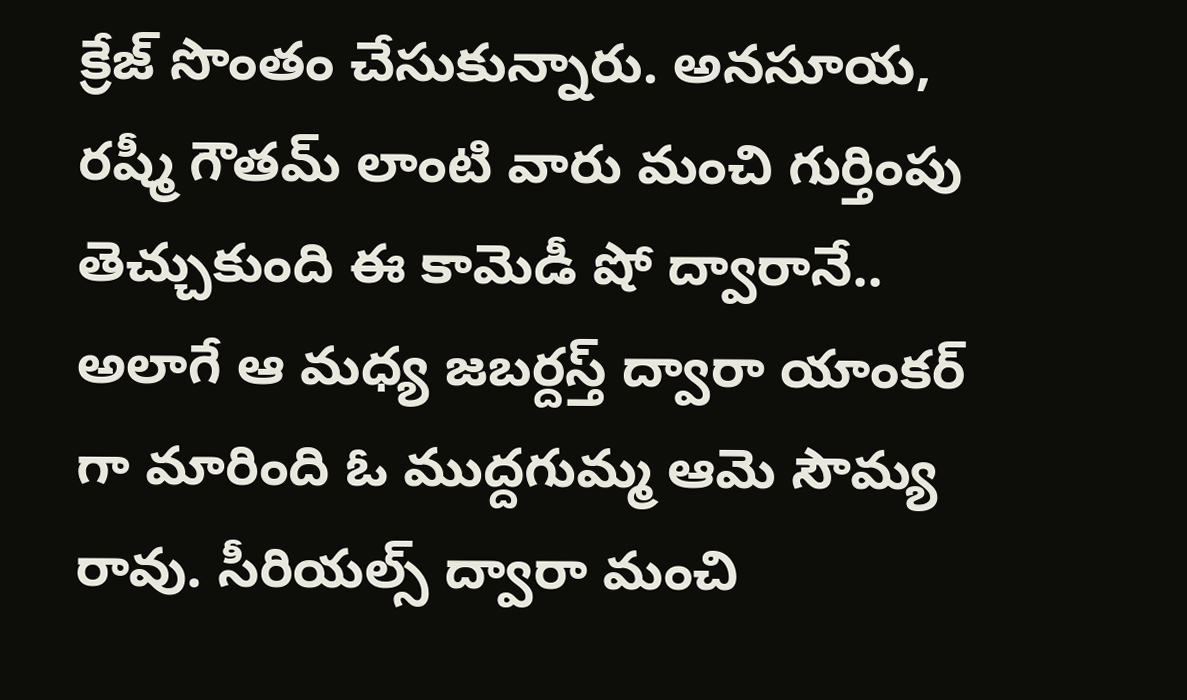క్రేజ్ సొంతం చేసుకున్నారు. అనసూయ, రష్మీ గౌతమ్ లాంటి వారు మంచి గుర్తింపు తెచ్చుకుంది ఈ కామెడీ షో ద్వారానే.. అలాగే ఆ మధ్య జబర్దస్త్ ద్వారా యాంకర్ గా మారింది ఓ ముద్దగుమ్మ ఆమె సౌమ్య రావు. సీరియల్స్ ద్వారా మంచి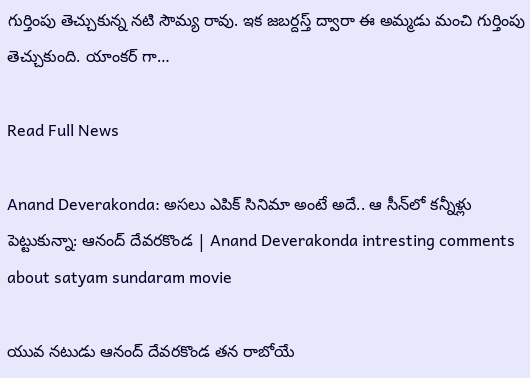గుర్తింపు తెచ్చుకున్న నటి సౌమ్య రావు. ఇక జబర్దస్త్ ద్వారా ఈ అమ్మడు మంచి గుర్తింపు తెచ్చుకుంది. యాంకర్ గా…

Read Full News

Anand Deverakonda: అసలు ఎపిక్ సినిమా అంటే అదే.. ఆ సీన్‌లో కన్నీళ్లు పెట్టుకున్నా: ఆనంద్ దేవరకొండ | Anand Deverakonda intresting comments about satyam sundaram movie

యువ నటుడు ఆనంద్ దేవరకొండ తన రాబోయే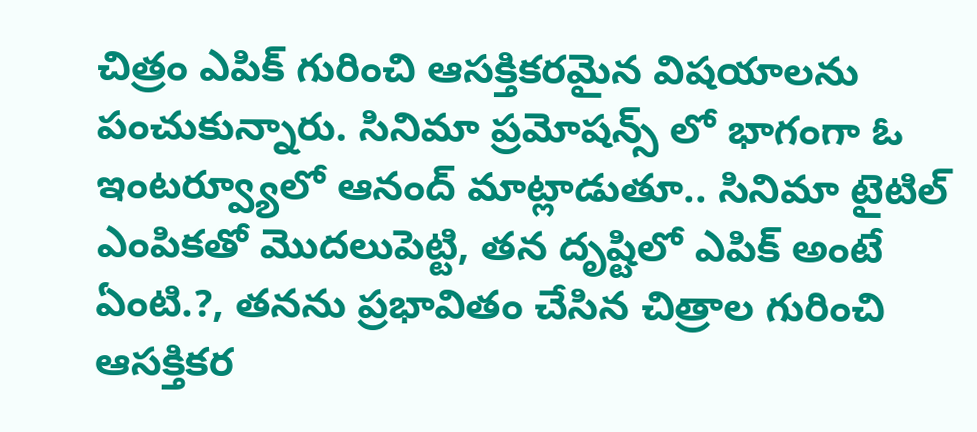చిత్రం ఎపిక్ గురించి ఆసక్తికరమైన విషయాలను పంచుకున్నారు. సినిమా ప్రమోషన్స్ లో భాగంగా ఓ ఇంటర్వ్యూలో ఆనంద్ మాట్లాడుతూ.. సినిమా టైటిల్ ఎంపికతో మొదలుపెట్టి, తన దృష్టిలో ఎపిక్ అంటే ఏంటి.?, తనను ప్రభావితం చేసిన చిత్రాల గురించి ఆసక్తికర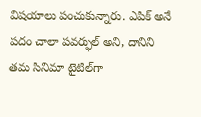విషయాలు పంచుకున్నారు. ఎపిక్ అనే పదం చాలా పవర్ఫుల్ అని, దానిని తమ సినిమా టైటిల్‌గా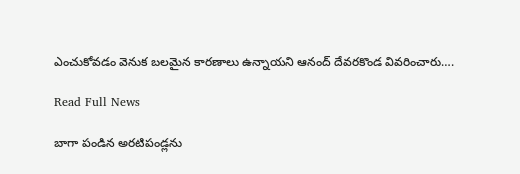ఎంచుకోవడం వెనుక బలమైన కారణాలు ఉన్నాయని ఆనంద్ దేవరకొండ వివరించారు….

Read Full News

బాగా పండిన అరటిపండ్లను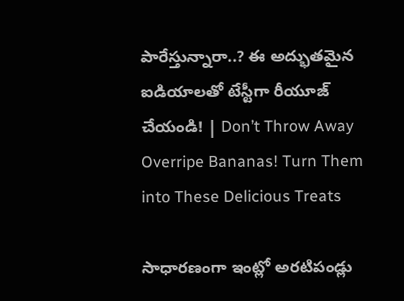పారేస్తున్నారా..? ఈ అద్భుతమైన ఐడియాలతో టేస్టీగా రీయూజ్ చేయండి! | Don’t Throw Away Overripe Bananas! Turn Them into These Delicious Treats

సాధారణంగా ఇంట్లో అరటిపండ్లు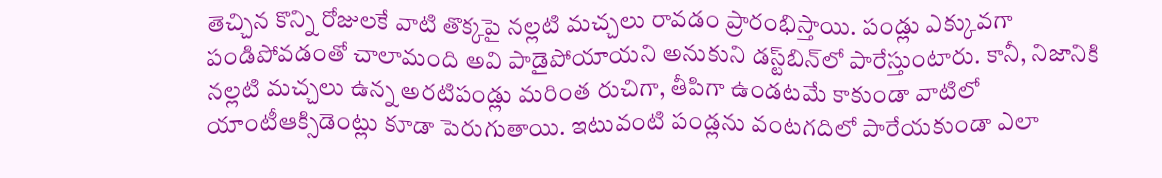తెచ్చిన కొన్ని రోజులకే వాటి తొక్కపై నల్లటి మచ్చలు రావడం ప్రారంభిస్తాయి. పండ్లు ఎక్కువగా పండిపోవడంతో చాలామంది అవి పాడైపోయాయని అనుకుని డస్ట్‌బిన్‌లో పారేస్తుంటారు. కానీ, నిజానికి నల్లటి మచ్చలు ఉన్న అరటిపండ్లు మరింత రుచిగా, తీపిగా ఉండటమే కాకుండా వాటిలో యాంటీఆక్సిడెంట్లు కూడా పెరుగుతాయి. ఇటువంటి పండ్లను వంటగదిలో పారేయకుండా ఎలా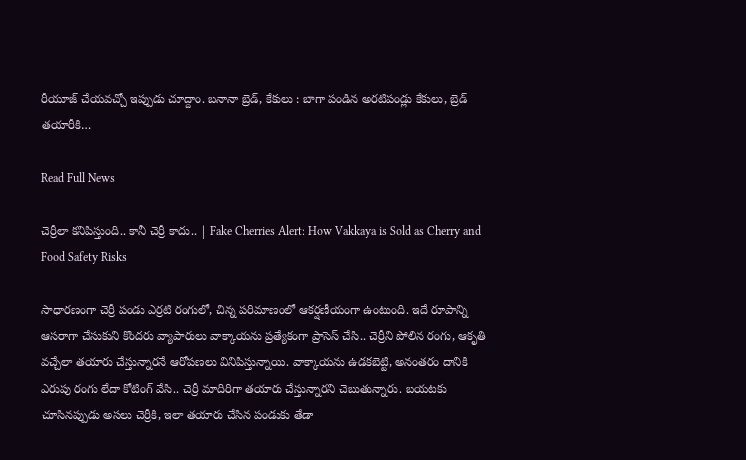రీయూజ్ చేయవచ్చో ఇప్పుడు చూద్దాం. బనానా బ్రెడ్, కేకులు : బాగా పండిన అరటిపండ్లు కేకులు, బ్రెడ్ తయారీకి…

Read Full News

చెర్రీలా కనిపిస్తుంది.. కానీ చెర్రీ కాదు.. | Fake Cherries Alert: How Vakkaya is Sold as Cherry and Food Safety Risks

సాధారణంగా చెర్రీ పండు ఎర్రటి రంగులో, చిన్న పరిమాణంలో ఆకర్షణీయంగా ఉంటుంది. ఇదే రూపాన్ని ఆసరాగా చేసుకుని కొందరు వ్యాపారులు వాక్కాయను ప్రత్యేకంగా ప్రాసెస్ చేసి.. చెర్రీని పోలిన రంగు, ఆకృతి వచ్చేలా తయారు చేస్తున్నారనే ఆరోపణలు వినిపిస్తున్నాయి. వాక్కాయను ఉడకబెట్టి, అనంతరం దానికి ఎరుపు రంగు లేదా కోటింగ్ వేసి.. చెర్రీ మాదిరిగా తయారు చేస్తున్నారని చెబుతున్నారు. బయటకు చూసినప్పుడు అసలు చెర్రీకి, ఇలా తయారు చేసిన పండుకు తేడా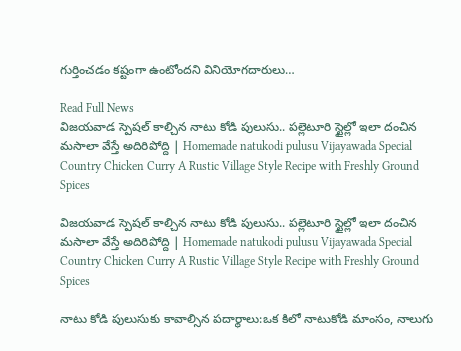గుర్తించడం కష్టంగా ఉంటోందని వినియోగదారులు…

Read Full News
విజయవాడ స్పెషల్ కాల్చిన నాటు కోడి పులుసు.. పల్లెటూరి స్టైల్లో ఇలా దంచిన మసాలా వేస్తే అదిరిపోద్ది | Homemade natukodi pulusu Vijayawada Special Country Chicken Curry A Rustic Village Style Recipe with Freshly Ground Spices

విజయవాడ స్పెషల్ కాల్చిన నాటు కోడి పులుసు.. పల్లెటూరి స్టైల్లో ఇలా దంచిన మసాలా వేస్తే అదిరిపోద్ది | Homemade natukodi pulusu Vijayawada Special Country Chicken Curry A Rustic Village Style Recipe with Freshly Ground Spices

నాటు కోడి పులుసుకు కావాల్సిన పదార్థాలు:ఒక కిలో నాటుకోడి మాంసం, నాలుగు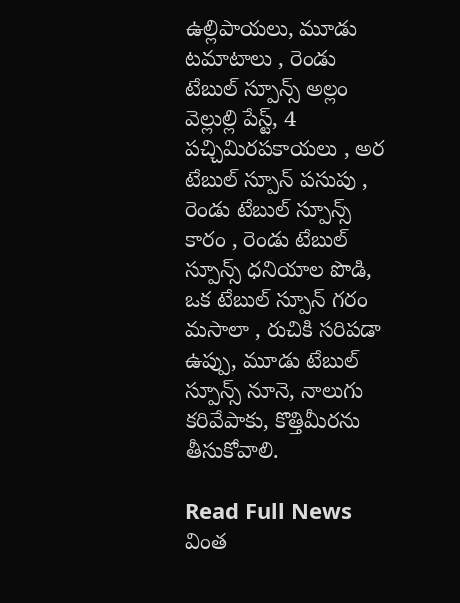ఉల్లిపాయలు, మూడు టమాటాలు , రెండు టేబుల్ స్పూన్స్ అల్లం వెల్లుల్లి పేస్ట్, 4 పచ్చిమిరపకాయలు , అర టేబుల్ స్పూన్ పసుపు , రెండు టేబుల్ స్పూన్స్ కారం , రెండు టేబుల్ స్పూన్స్ ధనియాల పొడి, ఒక టేబుల్ స్పూన్ గరం మసాలా , రుచికి సరిపడా ఉప్పు, మూడు టేబుల్ స్పూన్స్ నూనె, నాలుగు కరివేపాకు, కొత్తిమీరను తీసుకోవాలి.

Read Full News
వింత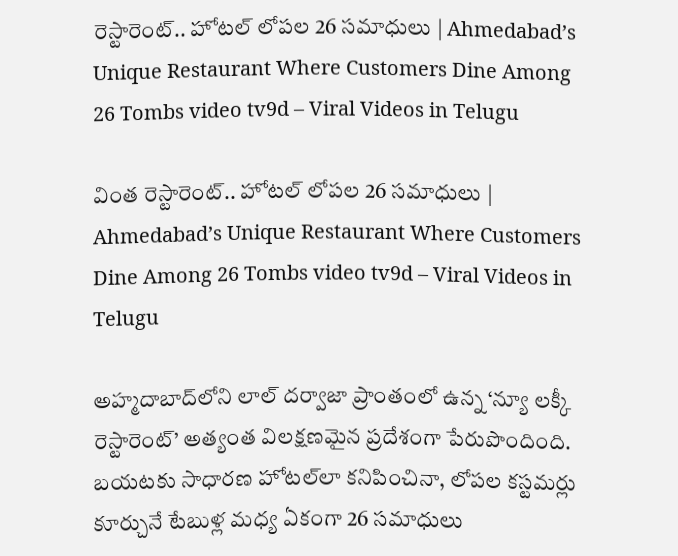రెస్టారెంట్.. హోటల్ లోపల 26 సమాధులు | Ahmedabad’s Unique Restaurant Where Customers Dine Among 26 Tombs video tv9d – Viral Videos in Telugu

వింత రెస్టారెంట్.. హోటల్ లోపల 26 సమాధులు | Ahmedabad’s Unique Restaurant Where Customers Dine Among 26 Tombs video tv9d – Viral Videos in Telugu

అహ్మదాబాద్‌లోని లాల్ దర్వాజా ప్రాంతంలో ఉన్న ‘న్యూ లక్కీ రెస్టారెంట్’ అత్యంత విలక్షణమైన ప్రదేశంగా పేరుపొందింది. బయటకు సాధారణ హోటల్‌లా కనిపించినా, లోపల కస్టమర్లు కూర్చునే టేబుళ్ల మధ్య ఏకంగా 26 సమాధులు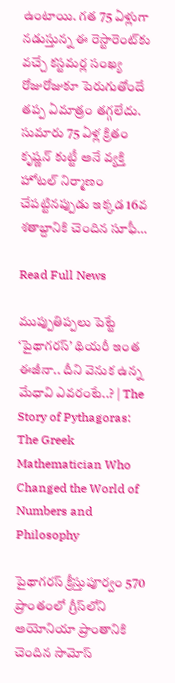ఉంటాయి. గత 75 ఏళ్లుగా నడుస్తున్న ఈ రెస్టారెంట్‌కు వచ్చే కస్టమర్ల సంఖ్య రోజురోజుకూ పెరుగుతోందే తప్ప ఏమాత్రం తగ్గలేదు. సుమారు 75 ఏళ్ల క్రితం కృష్ణన్ కుట్టీ అనే వ్యక్తి హోటల్ నిర్మాణం చేపట్టినప్పుడు ఇక్కడ 16వ శతాబ్దానికి చెందిన సూఫీ…

Read Full News

ముప్పుతిప్పలు పెట్టే ‘పైథాగరస్‌’ థియరీ ఇంత ఈజీనా.. దీని వెనుక ఉన్న మేధావి ఎవరంటే..? | The Story of Pythagoras: The Greek Mathematician Who Changed the World of Numbers and Philosophy

పైథాగరస్‌ క్రీస్తుపూర్వం 570 ప్రాంతంలో గ్రీస్‌లోని అయోనియా ప్రాంతానికి చెందిన సామోస్‌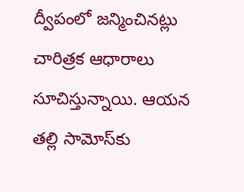ద్వీపంలో జన్మించినట్లు చారిత్రక ఆధారాలు సూచిస్తున్నాయి. ఆయన తల్లి సామోస్‌కు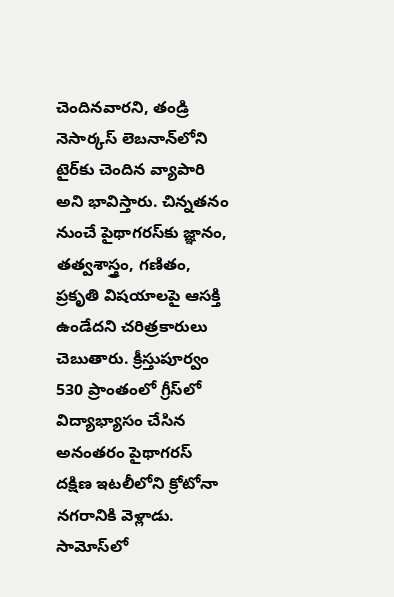చెందినవారని, తండ్రి నెసార్కస్‌ లెబనాన్‌లోని టైర్‌కు చెందిన వ్యాపారి అని భావిస్తారు. చిన్నతనం నుంచే పైథాగరస్‌కు జ్ఞానం, తత్వశాస్త్రం, గణితం, ప్రకృతి విషయాలపై ఆసక్తి ఉండేదని చరిత్రకారులు చెబుతారు. క్రీస్తుపూర్వం 530 ప్రాంతంలో గ్రీస్‌లో విద్యాభ్యాసం చేసిన అనంతరం పైథాగరస్‌ దక్షిణ ఇటలీలోని క్రోటోనా నగరానికి వెళ్లాడు. సామోస్‌లో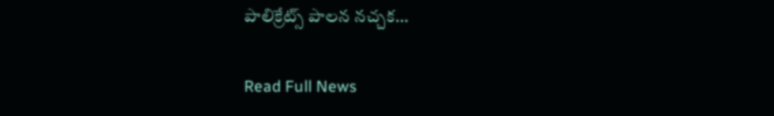పాలిక్రేట్స్‌ పాలన నచ్చక…

Read Full News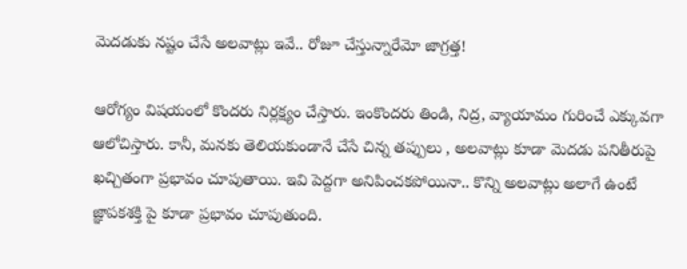మెదడుకు నష్టం చేసే అలవాట్లు ఇవే.. రోజూ చేస్తున్నారేమో జాగ్రత్త!

ఆరోగ్యం విషయంలో కొందరు నిర్లక్ష్యం చేస్తారు. ఇంకొందరు తిండి, నిద్ర, వ్యాయామం గురించే ఎక్కువగా ఆలోచిస్తారు. కానీ, మనకు తెలియకుండానే చేసే చిన్న తప్పులు , అలవాట్లు కూడా మెదడు పనితీరుపై ఖచ్చితంగా ప్రభావం చూపుతాయి. ఇవి పెద్దగా అనిపించకపోయినా.. కొన్ని అలవాట్లు అలాగే ఉంటే జ్ఞాపకశక్తి పై కూడా ప్రభావం చూపుతుంది.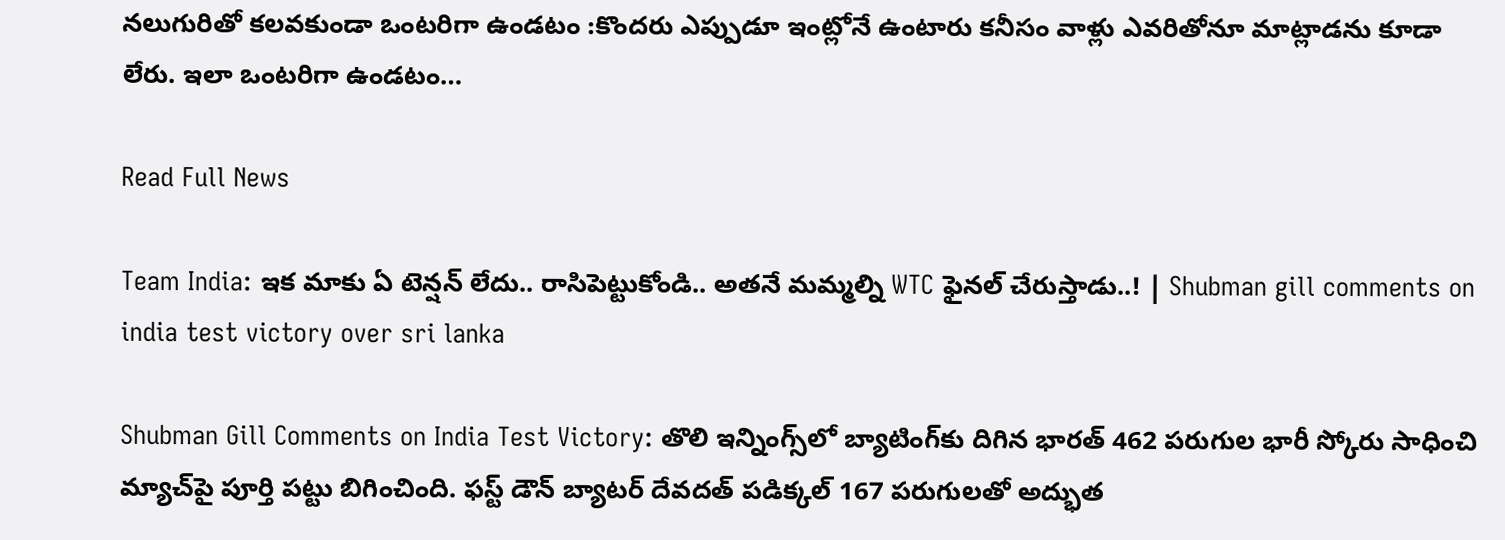నలుగురితో కలవకుండా ఒంటరిగా ఉండటం :కొందరు ఎప్పుడూ ఇంట్లోనే ఉంటారు కనీసం వాళ్లు ఎవరితోనూ మాట్లాడను కూడా లేరు. ఇలా ఒంటరిగా ఉండటం…

Read Full News

Team India: ఇక మాకు ఏ టెన్షన్ లేదు.. రాసిపెట్టుకోండి.. అతనే మమ్మల్ని WTC ఫైనల్ చేరుస్తాడు..! | Shubman gill comments on india test victory over sri lanka

Shubman Gill Comments on India Test Victory: తొలి ఇన్నింగ్స్‌లో బ్యాటింగ్‌కు దిగిన భారత్ 462 పరుగుల భారీ స్కోరు సాధించి మ్యాచ్‌పై పూర్తి పట్టు బిగించింది. ఫస్ట్ డౌన్ బ్యాటర్ దేవదత్ పడిక్కల్ 167 పరుగులతో అద్భుత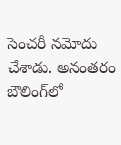సెంచరీ నమోదు చేశాడు. అనంతరం బౌలింగ్‌లో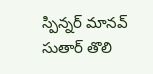స్పిన్నర్ మానవ్ సుతార్ తొలి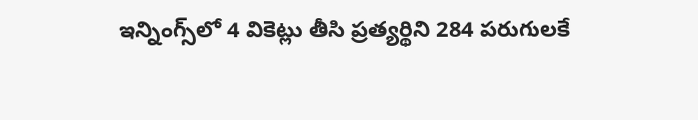ఇన్నింగ్స్‌లో 4 వికెట్లు తీసి ప్రత్యర్థిని 284 పరుగులకే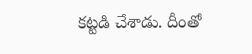కట్టడి చేశాడు. దీంతో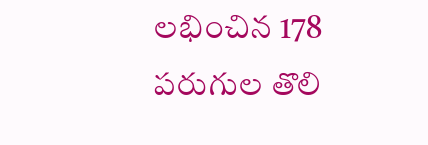లభించిన 178 పరుగుల తొలి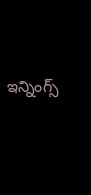ఇన్నింగ్స్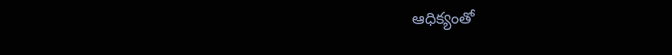ఆధిక్యంతో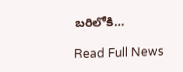బరిలోకి…

Read Full News